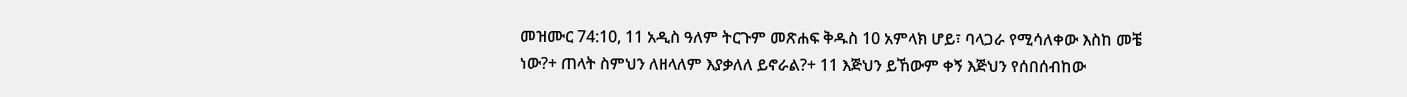መዝሙር 74:10, 11 አዲስ ዓለም ትርጉም መጽሐፍ ቅዱስ 10 አምላክ ሆይ፣ ባላጋራ የሚሳለቀው እስከ መቼ ነው?+ ጠላት ስምህን ለዘላለም እያቃለለ ይኖራል?+ 11 እጅህን ይኸውም ቀኝ እጅህን የሰበሰብከው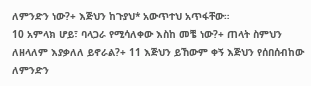ለምንድን ነው?+ እጅህን ከጉያህ* አውጥተህ አጥፋቸው።
10 አምላክ ሆይ፣ ባላጋራ የሚሳለቀው እስከ መቼ ነው?+ ጠላት ስምህን ለዘላለም እያቃለለ ይኖራል?+ 11 እጅህን ይኸውም ቀኝ እጅህን የሰበሰብከው ለምንድን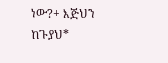ነው?+ እጅህን ከጉያህ*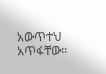አውጥተህ አጥፋቸው።